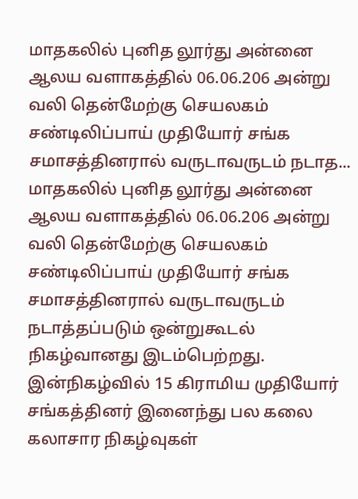மாதகலில் புனித லூர்து அன்னை ஆலய வளாகத்தில் 06.06.206 அன்று வலி தென்மேற்கு செயலகம் சண்டிலிப்பாய் முதியோர் சங்க சமாசத்தினரால் வருடாவருடம் நடாத...
மாதகலில் புனித லூர்து அன்னை ஆலய வளாகத்தில் 06.06.206 அன்று வலி தென்மேற்கு செயலகம் சண்டிலிப்பாய் முதியோர் சங்க சமாசத்தினரால் வருடாவருடம் நடாத்தப்படும் ஒன்றுகூடல் நிகழ்வானது இடம்பெற்றது. இன்நிகழ்வில் 15 கிராமிய முதியோர் சங்கத்தினர் இனைந்து பல கலை கலாசார நிகழ்வுகள்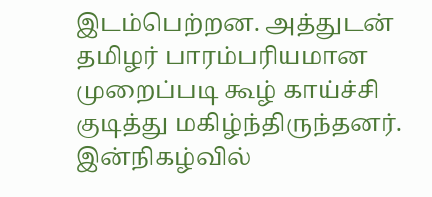இடம்பெற்றன. அத்துடன் தமிழர் பாரம்பரியமான முறைப்படி கூழ் காய்ச்சி குடித்து மகிழ்ந்திருந்தனர். இன்நிகழ்வில்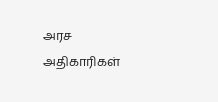அரச அதிகாரிகள்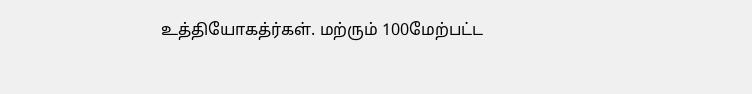உத்தியோகத்ர்கள். மற்ரும் 100மேற்பட்ட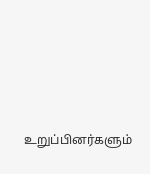உறுப்பினர்களும்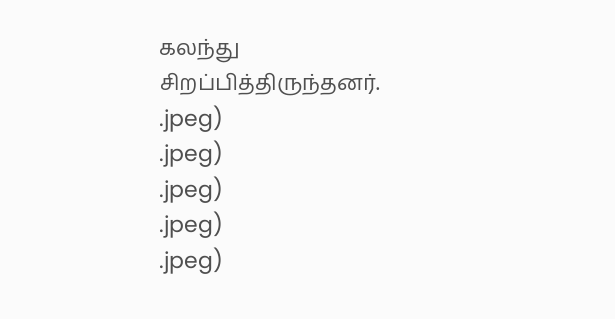கலந்து சிறப்பித்திருந்தனர்.
.jpeg)
.jpeg)
.jpeg)
.jpeg)
.jpeg)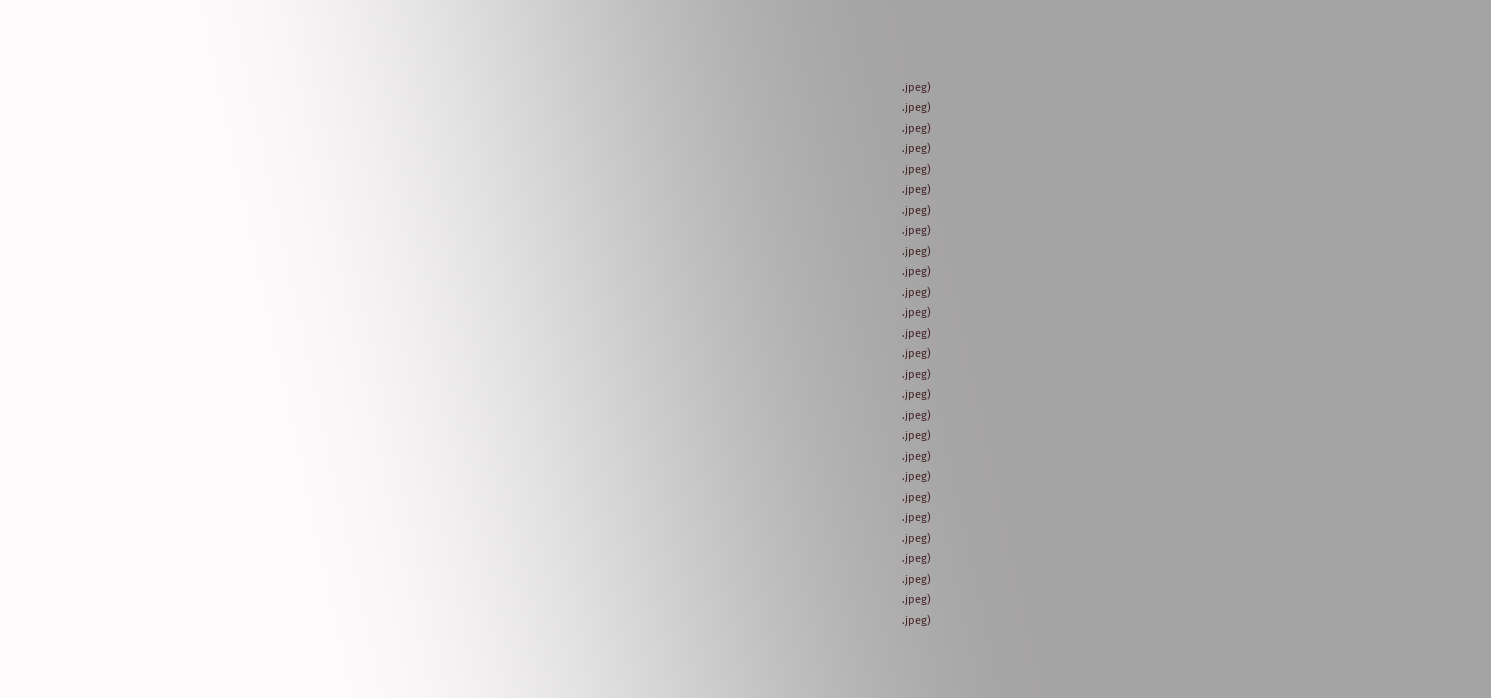.jpeg)
.jpeg)
.jpeg)
.jpeg)
.jpeg)
.jpeg)
.jpeg)
.jpeg)
.jpeg)
.jpeg)
.jpeg)
.jpeg)
.jpeg)
.jpeg)
.jpeg)
.jpeg)
.jpeg)
.jpeg)
.jpeg)
.jpeg)
.jpeg)
.jpeg)
.jpeg)
.jpeg)
.jpeg)
.jpeg)
.jpeg)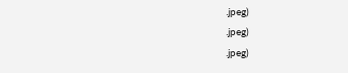.jpeg)
.jpeg)
.jpeg)